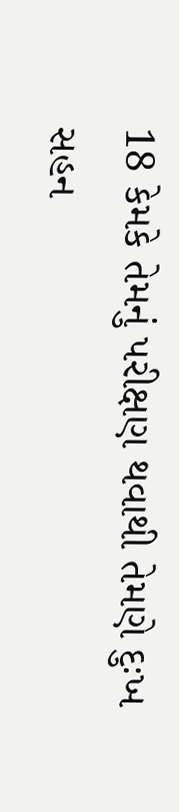18 કેમકે તેમનું પરીક્ષણ થવાથી તેમણે દુઃખ સહન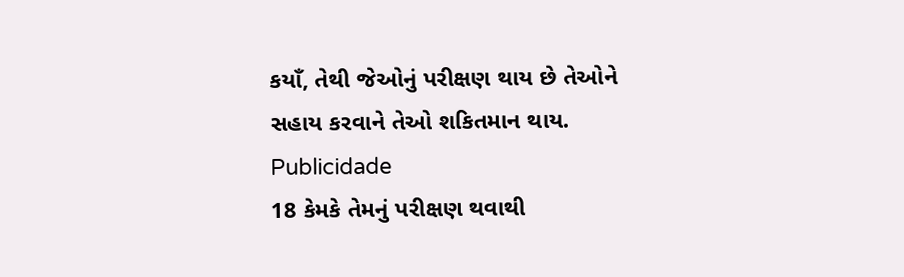કયાઁ, તેથી જેઓનું પરીક્ષણ થાય છે તેઓને સહાય કરવાને તેઓ શકિતમાન થાય.
Publicidade
18 કેમકે તેમનું પરીક્ષણ થવાથી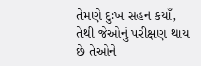તેમણે દુઃખ સહન કયાઁ, તેથી જેઓનું પરીક્ષણ થાય છે તેઓને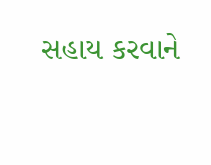સહાય કરવાને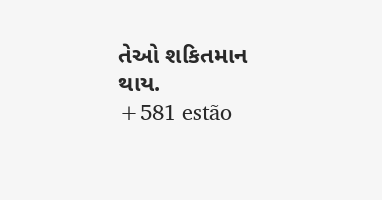તેઓ શકિતમાન થાય.
+581 estão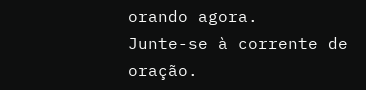orando agora.
Junte-se à corrente de oração.